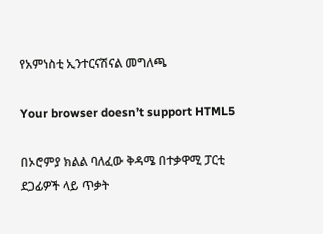የአምነስቲ ኢንተርናሽናል መግለጫ

Your browser doesn’t support HTML5

በኦሮምያ ክልል ባለፈው ቅዳሜ በተቃዋሚ ፓርቲ ደጋፊዎች ላይ ጥቃት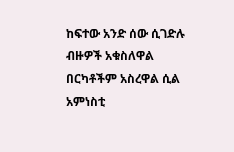ከፍተው አንድ ሰው ሲገድሉ ብዙዎች አቁስለዋል በርካቶችም አስረዋል ሲል አምነስቲ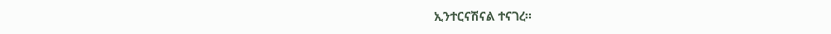ኢንተርናሽናል ተናገረ።